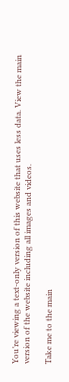You’re viewing a text-only version of this website that uses less data. View the main version of the website including all images and videos.

Take me to the main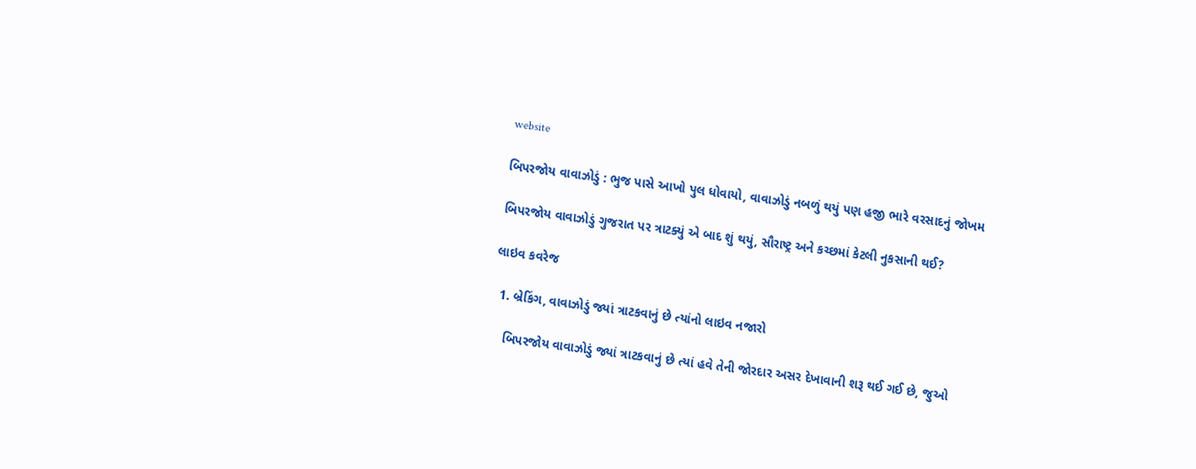website

બિપરજોય વાવાઝોડું : ભુજ પાસે આખો પુલ ધોવાયો, વાવાઝોડું નબળું થયું પણ હજી ભારે વરસાદનું જોખમ

બિપરજોય વાવાઝોડું ગુજરાત પર ત્રાટક્યું એ બાદ શું થયું, સૌરાષ્ટ્ર અને કચ્છમાં કેટલી નુકસાની થઈ?

લાઇવ કવરેજ

  1. બ્રેકિંગ, વાવાઝોડું જ્યાં ત્રાટકવાનું છે ત્યાંનો લાઇવ નજારો

    બિપરજોય વાવાઝોડું જ્યાં ત્રાટકવાનું છે ત્યાં હવે તેની જોરદાર અસર દેખાવાની શરૂ થઈ ગઈ છે, જુઓ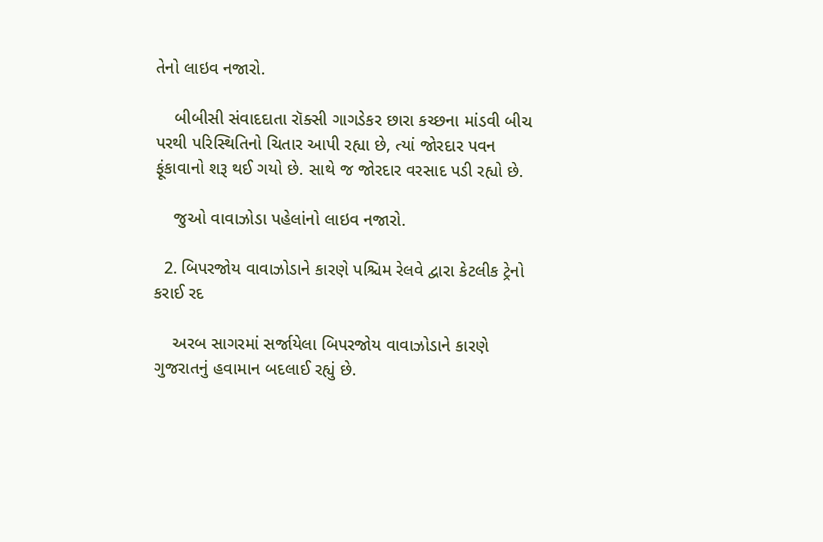તેનો લાઇવ નજારો.

    બીબીસી સંવાદદાતા રૉક્સી ગાગડેકર છારા કચ્છના માંડવી બીચ પરથી પરિસ્થિતિનો ચિતાર આપી રહ્યા છે, ત્યાં જોરદાર પવન ફૂંકાવાનો શરૂ થઈ ગયો છે. સાથે જ જોરદાર વરસાદ પડી રહ્યો છે.

    જુઓ વાવાઝોડા પહેલાંનો લાઇવ નજારો.

  2. બિપરજોય વાવાઝોડાને કારણે પશ્ચિમ રેલવે દ્વારા કેટલીક ટ્રેનો કરાઈ રદ

    અરબ સાગરમાં સર્જાયેલા બિપરજોય વાવાઝોડાને કારણે ગુજરાતનું હવામાન બદલાઈ રહ્યું છે.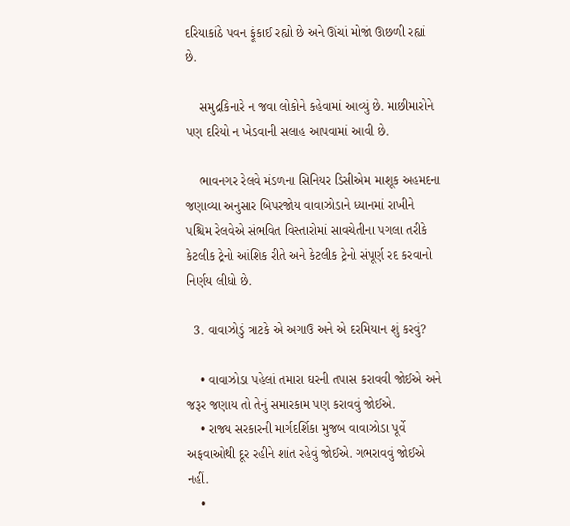દરિયાકાંઠે પવન ફૂંકાઈ રહ્યો છે અને ઊંચાં મોજાં ઊછળી રહ્યાં છે.

    સમુદ્રકિનારે ન જવા લોકોને કહેવામાં આવ્યું છે. માછીમારોને પણ દરિયો ન ખેડવાની સલાહ આપવામાં આવી છે.

    ભાવનગર રેલવે મંડળના સિનિયર ડિસીએમ માશૂક અહમદના જણાવ્યા અનુસાર બિપરજોય વાવાઝોડાને ધ્યાનમાં રાખીને પશ્ચિમ રેલવેએ સંભવિત વિસ્તારોમાં સાવચેતીના પગલા તરીકે કેટલીક ટ્રેનો આંશિક રીતે અને કેટલીક ટ્રેનો સંપૂર્ણ રદ કરવાનો નિર્ણય લીધો છે.

  3. વાવાઝોડું ત્રાટકે એ અગાઉ અને એ દરમિયાન શું કરવું?

    • વાવાઝોડા પહેલાં તમારા ઘરની તપાસ કરાવવી જોઈએ અને જરૂર જણાય તો તેનું સમારકામ પણ કરાવવું જોઈએ.
    • રાજ્ય સરકારની માર્ગદર્શિકા મુજબ વાવાઝોડા પૂર્વે અફવાઓથી દૂર રહીને શાંત રહેવું જોઈએ. ગભરાવવું જોઈએ નહીં.
    •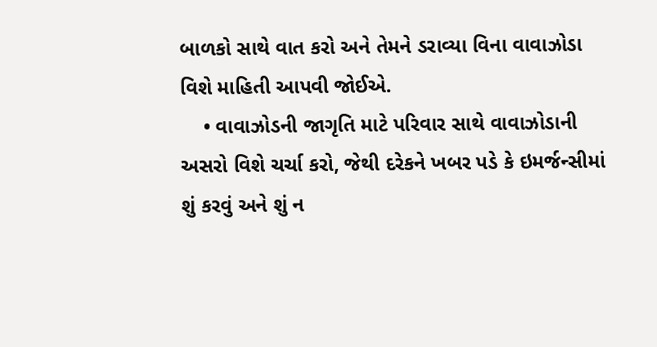બાળકો સાથે વાત કરો અને તેમને ડરાવ્યા વિના વાવાઝોડા વિશે માહિતી આપવી જોઈએ.
    • વાવાઝોડની જાગૃતિ માટે પરિવાર સાથે વાવાઝોડાની અસરો વિશે ચર્ચા કરો, જેથી દરેકને ખબર પડે કે ઇમર્જન્સીમાં શું કરવું અને શું ન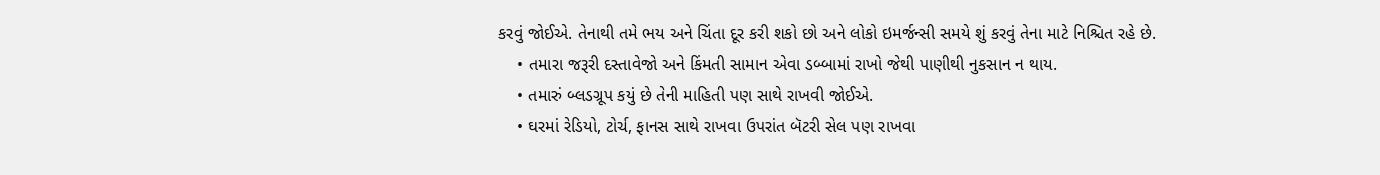કરવું જોઈએ. તેનાથી તમે ભય અને ચિંતા દૂર કરી શકો છો અને લોકો ઇમર્જન્સી સમયે શું કરવું તેના માટે નિશ્ચિત રહે છે.
    • તમારા જરૂરી દસ્તાવેજો અને કિંમતી સામાન એવા ડબ્બામાં રાખો જેથી પાણીથી નુકસાન ન થાય.
    • તમારું બ્લડગ્રૂપ કયું છે તેની માહિતી પણ સાથે રાખવી જોઈએ.
    • ઘરમાં રેડિયો, ટોર્ચ, ફાનસ સાથે રાખવા ઉપરાંત બૅટરી સેલ પણ રાખવા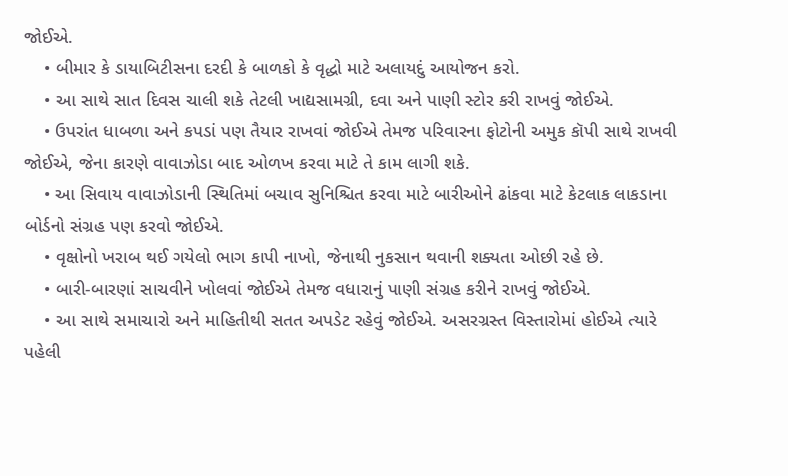જોઈએ.
    • બીમાર કે ડાયાબિટીસના દરદી કે બાળકો કે વૃદ્ધો માટે અલાયદું આયોજન કરો.
    • આ સાથે સાત દિવસ ચાલી શકે તેટલી ખાદ્યસામગ્રી, દવા અને પાણી સ્ટોર કરી રાખવું જોઈએ.
    • ઉપરાંત ધાબળા અને કપડાં પણ તૈયાર રાખવાં જોઈએ તેમજ પરિવારના ફોટોની અમુક કૉપી સાથે રાખવી જોઈએ, જેના કારણે વાવાઝોડા બાદ ઓળખ કરવા માટે તે કામ લાગી શકે.
    • આ સિવાય વાવાઝોડાની સ્થિતિમાં બચાવ સુનિશ્ચિત કરવા માટે બારીઓને ઢાંકવા માટે કેટલાક લાકડાના બોર્ડનો સંગ્રહ પણ કરવો જોઈએ.
    • વૃક્ષોનો ખરાબ થઈ ગયેલો ભાગ કાપી નાખો, જેનાથી નુકસાન થવાની શક્યતા ઓછી રહે છે.
    • બારી-બારણાં સાચવીને ખોલવાં જોઈએ તેમજ વધારાનું પાણી સંગ્રહ કરીને રાખવું જોઈએ.
    • આ સાથે સમાચારો અને માહિતીથી સતત અપડેટ રહેવું જોઈએ. અસરગ્રસ્ત વિસ્તારોમાં હોઈએ ત્યારે પહેલી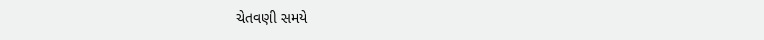ચેતવણી સમયે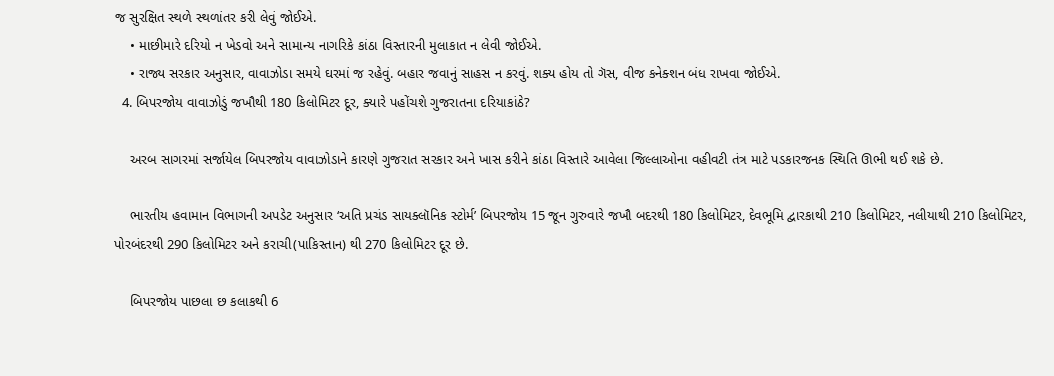જ સુરક્ષિત સ્થળે સ્થળાંતર કરી લેવું જોઈએ.
    • માછીમારે દરિયો ન ખેડવો અને સામાન્ય નાગરિકે કાંઠા વિસ્તારની મુલાકાત ન લેવી જોઈએ.
    • રાજ્ય સરકાર અનુસાર, વાવાઝોડા સમયે ઘરમાં જ રહેવું. બહાર જવાનું સાહસ ન કરવું. શક્ય હોય તો ગૅસ, વીજ કનેક્શન બંધ રાખવા જોઈએ.
  4. બિપરજોય વાવાઝોડું જખૌથી 180 કિલોમિટર દૂર, ક્યારે પહોંચશે ગુજરાતના દરિયાકાંઠે?

    અરબ સાગરમાં સર્જાયેલ બિપરજોય વાવાઝોડાને કારણે ગુજરાત સરકાર અને ખાસ કરીને કાંઠા વિસ્તારે આવેલા જિલ્લાઓના વહીવટી તંત્ર માટે પડકારજનક સ્થિતિ ઊભી થઈ શકે છે.

    ભારતીય હવામાન વિભાગની અપડેટ અનુસાર ‘અતિ પ્રચંડ સાયક્લૉનિક સ્ટોર્મ’ બિપરજોય 15 જૂન ગુરુવારે જખૌ બદરથી 180 કિલોમિટર, દેવભૂમિ દ્વારકાથી 210 કિલોમિટર, નલીયાથી 210 કિલોમિટર, પોરબંદરથી 290 કિલોમિટર અને કરાચી(પાકિસ્તાન) થી 270 કિલોમિટર દૂર છે.

    બિપરજોય પાછલા છ કલાકથી 6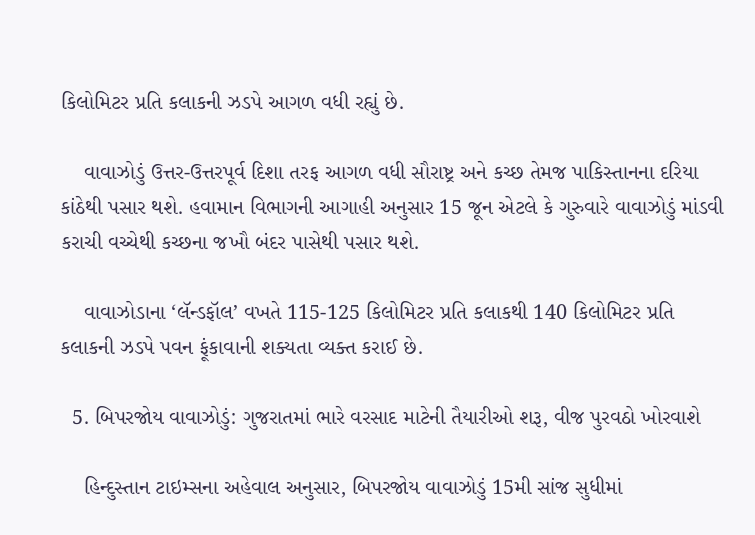કિલોમિટર પ્રતિ કલાકની ઝડપે આગળ વધી રહ્યું છે.

    વાવાઝોડું ઉત્તર-ઉત્તરપૂર્વ દિશા તરફ આગળ વધી સૌરાષ્ટ્ર અને કચ્છ તેમજ પાકિસ્તાનના દરિયા કાંઠેથી પસાર થશે. હવામાન વિભાગની આગાહી અનુસાર 15 જૂન એટલે કે ગુરુવારે વાવાઝોડું માંડવી કરાચી વચ્ચેથી કચ્છના જખૌ બંદર પાસેથી પસાર થશે.

    વાવાઝોડાના ‘લૅન્ડફૉલ’ વખતે 115-125 કિલોમિટર પ્રતિ કલાકથી 140 કિલોમિટર પ્રતિ કલાકની ઝડપે પવન ફૂંકાવાની શક્યતા વ્યક્ત કરાઈ છે.

  5. બિપરજોય વાવાઝોડું: ગુજરાતમાં ભારે વરસાદ માટેની તૈયારીઓ શરૂ, વીજ પુરવઠો ખોરવાશે

    હિન્દુસ્તાન ટાઇમ્સના અહેવાલ અનુસાર, બિપરજોય વાવાઝોડું 15મી સાંજ સુધીમાં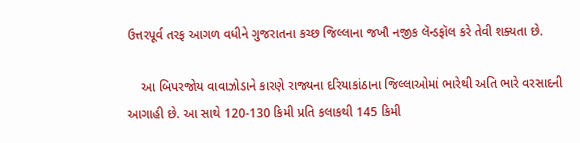ઉત્તરપૂર્વ તરફ આગળ વધીને ગુજરાતના કચ્છ જિલ્લાના જખૌ નજીક લૅન્ડફૉલ કરે તેવી શક્યતા છે.

    આ બિપરજોય વાવાઝોડાને કારણે રાજ્યના દરિયાકાંઠાના જિલ્લાઓમાં ભારેથી અતિ ભારે વરસાદની આગાહી છે. આ સાથે 120-130 કિમી પ્રતિ કલાકથી 145 કિમી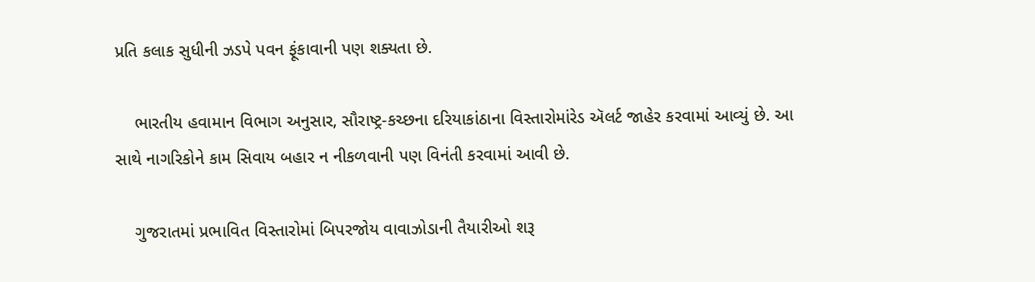પ્રતિ કલાક સુધીની ઝડપે પવન ફૂંકાવાની પણ શક્યતા છે.

    ભારતીય હવામાન વિભાગ અનુસાર, સૌરાષ્ટ્ર-કચ્છના દરિયાકાંઠાના વિસ્તારોમાંરેડ ઍલર્ટ જાહેર કરવામાં આવ્યું છે. આ સાથે નાગરિકોને કામ સિવાય બહાર ન નીકળવાની પણ વિનંતી કરવામાં આવી છે.

    ગુજરાતમાં પ્રભાવિત વિસ્તારોમાં બિપરજોય વાવાઝોડાની તૈયારીઓ શરૂ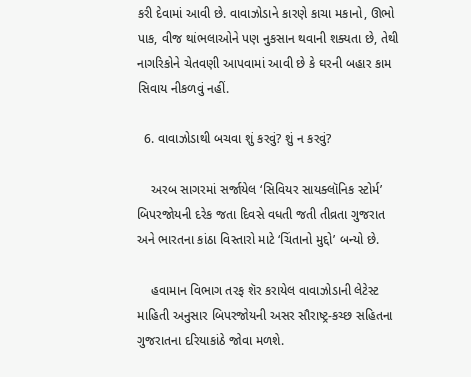કરી દેવામાં આવી છે. વાવાઝોડાને કારણે કાચા મકાનો, ઊભો પાક, વીજ થાંભલાઓને પણ નુકસાન થવાની શક્યતા છે, તેથી નાગરિકોને ચેતવણી આપવામાં આવી છે કે ઘરની બહાર કામ સિવાય નીકળવું નહીં.

  6. વાવાઝોડાથી બચવા શું કરવું? શું ન કરવું?

    અરબ સાગરમાં સર્જાયેલ ‘સિવિયર સાયક્લૉનિક સ્ટોર્મ’ બિપરજોયની દરેક જતા દિવસે વધતી જતી તીવ્રતા ગુજરાત અને ભારતના કાંઠા વિસ્તારો માટે ‘ચિંતાનો મુદ્દો’ બન્યો છે.

    હવામાન વિભાગ તરફ શૅર કરાયેલ વાવાઝોડાની લેટેસ્ટ માહિતી અનુસાર બિપરજોયની અસર સૌરાષ્ટ્ર-કચ્છ સહિતના ગુજરાતના દરિયાકાંઠે જોવા મળશે.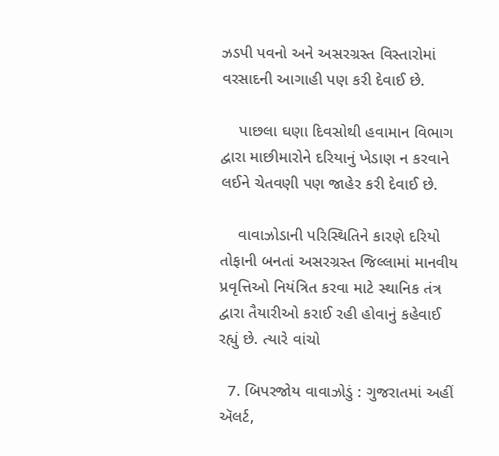ઝડપી પવનો અને અસરગ્રસ્ત વિસ્તારોમાં વરસાદની આગાહી પણ કરી દેવાઈ છે.

    પાછલા ઘણા દિવસોથી હવામાન વિભાગ દ્વારા માછીમારોને દરિયાનું ખેડાણ ન કરવાને લઈને ચેતવણી પણ જાહેર કરી દેવાઈ છે.

    વાવાઝોડાની પરિસ્થિતિને કારણે દરિયો તોફાની બનતાં અસરગ્રસ્ત જિલ્લામાં માનવીય પ્રવૃત્તિઓ નિયંત્રિત કરવા માટે સ્થાનિક તંત્ર દ્વારા તૈયારીઓ કરાઈ રહી હોવાનું કહેવાઈ રહ્યું છે. ત્યારે વાંચો

  7. બિપરજોય વાવાઝોડું : ગુજરાતમાં અહીં ઍલર્ટ,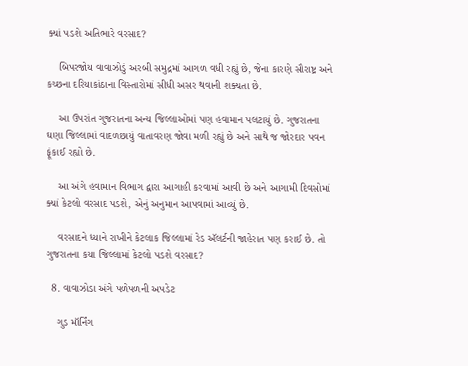ક્યાં પડશે અતિભારે વરસાદ?

    બિપરજોય વાવાઝોડું અરબી સમુદ્રમાં આગળ વધી રહ્યું છે, જેના કારણે સૌરાષ્ટ્ર અને કચ્છના દરિયાકાંઠાના વિસ્તારોમાં સીધી અસર થવાની શક્યતા છે.

    આ ઉપરાંત ગુજરાતના અન્ય જિલ્લાઓમાં પણ હવામાન પલટાયું છે. ગુજરાતના ઘણા જિલ્લામાં વાદળછાયું વાતાવરણ જોવા મળી રહ્યું છે અને સાથે જ જોરદાર પવન ફૂંકાઈ રહ્યો છે.

    આ અંગે હવામાન વિભાગ દ્વારા આગાહી કરવામાં આવી છે અને આગામી દિવસોમાં ક્યાં કેટલો વરસાદ પડશે, એનું અનુમાન આપવામાં આવ્યું છે.

    વરસાદને ધ્યાને રાખીને કેટલાક જિલ્લામાં રેડ ઍલર્ટની જાહેરાત પણ કરાઈ છે. તો ગુજરાતના કયા જિલ્લામાં કેટલો પડશે વરસાદ?

  8. વાવાઝોડા અંગે પળેપળની અપડેટ

    ગુડ મૉર્નિંગ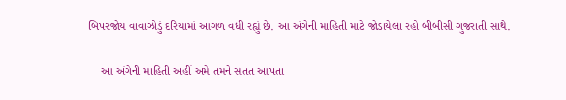બિપરજોય વાવાઝોડું દરિયામાં આગળ વધી રહ્યું છે. આ અંગેની માહિતી માટે જોડાયેલા રહો બીબીસી ગુજરાતી સાથે.

    આ અંગેની માહિતી અહીં અમે તમને સતત આપતા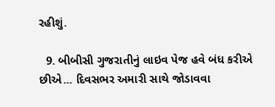રહીશું.

  9. બીબીસી ગુજરાતીનું લાઇવ પેજ હવે બંધ કરીએ છીએ... દિવસભર અમારી સાથે જોડાવવા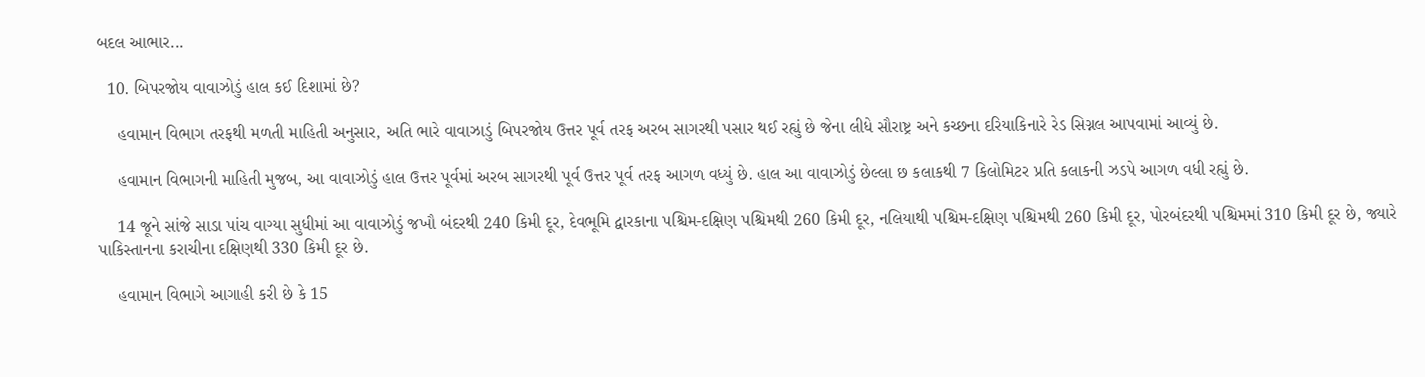બદલ આભાર...

  10. બિપરજોય વાવાઝોડું હાલ કઈ દિશામાં છે?

    હવામાન વિભાગ તરફથી મળતી માહિતી અનુસાર, અતિ ભારે વાવાઝાડું બિપરજોય ઉત્તર પૂર્વ તરફ અરબ સાગરથી પસાર થઈ રહ્યું છે જેના લીધે સૌરાષ્ટ્ર અને કચ્છના દરિયાકિનારે રેડ સિગ્નલ આપવામાં આવ્યું છે.

    હવામાન વિભાગની માહિતી મુજબ, આ વાવાઝોડું હાલ ઉત્તર પૂર્વમાં અરબ સાગરથી પૂર્વ ઉત્તર પૂર્વ તરફ આગળ વધ્યું છે. હાલ આ વાવાઝોડું છેલ્લા છ કલાકથી 7 કિલોમિટર પ્રતિ કલાકની ઝડપે આગળ વધી રહ્યું છે.

    14 જૂને સાંજે સાડા પાંચ વાગ્યા સુધીમાં આ વાવાઝોડું જખૌ બંદરથી 240 કિમી દૂર, દેવભૂમિ દ્વારકાના પશ્ચિમ-દક્ષિણ પશ્ચિમથી 260 કિમી દૂર, નલિયાથી પશ્ચિમ-દક્ષિણ પશ્ચિમથી 260 કિમી દૂર, પોરબંદરથી પશ્ચિમમાં 310 કિમી દૂર છે, જ્યારે પાકિસ્તાનના કરાચીના દક્ષિણથી 330 કિમી દૂર છે.

    હવામાન વિભાગે આગાહી કરી છે કે 15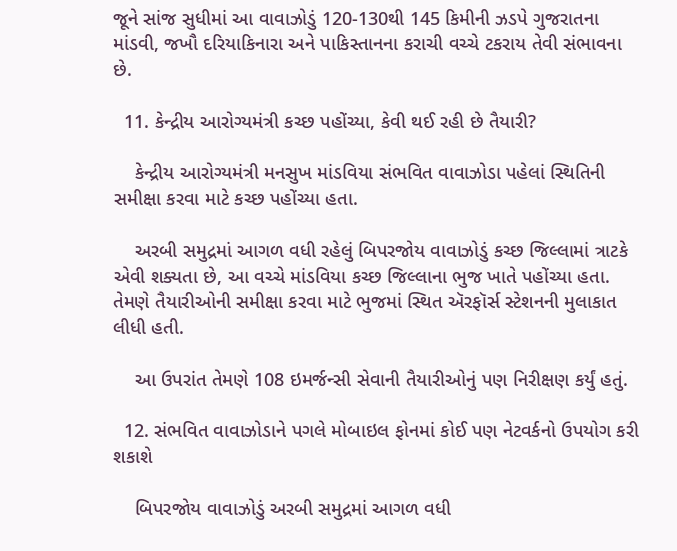જૂને સાંજ સુધીમાં આ વાવાઝોડું 120-130થી 145 કિમીની ઝડપે ગુજરાતના માંડવી, જખૌ દરિયાકિનારા અને પાકિસ્તાનના કરાચી વચ્ચે ટકરાય તેવી સંભાવના છે.

  11. કેન્દ્રીય આરોગ્યમંત્રી કચ્છ પહોંચ્યા, કેવી થઈ રહી છે તૈયારી?

    કેન્દ્રીય આરોગ્યમંત્રી મનસુખ માંડવિયા સંભવિત વાવાઝોડા પહેલાં સ્થિતિની સમીક્ષા કરવા માટે કચ્છ પહોંચ્યા હતા.

    અરબી સમુદ્રમાં આગળ વધી રહેલું બિપરજોય વાવાઝોડું કચ્છ જિલ્લામાં ત્રાટકે એવી શક્યતા છે, આ વચ્ચે માંડવિયા કચ્છ જિલ્લાના ભુજ ખાતે પહોંચ્યા હતા. તેમણે તૈયારીઓની સમીક્ષા કરવા માટે ભુજમાં સ્થિત ઍરફૉર્સ સ્ટેશનની મુલાકાત લીધી હતી.

    આ ઉપરાંત તેમણે 108 ઇમર્જન્સી સેવાની તૈયારીઓનું પણ નિરીક્ષણ કર્યું હતું.

  12. સંભવિત વાવાઝોડાને પગલે મોબાઇલ ફોનમાં કોઈ પણ નેટવર્કનો ઉપયોગ કરી શકાશે

    બિપરજોય વાવાઝોડું અરબી સમુદ્રમાં આગળ વધી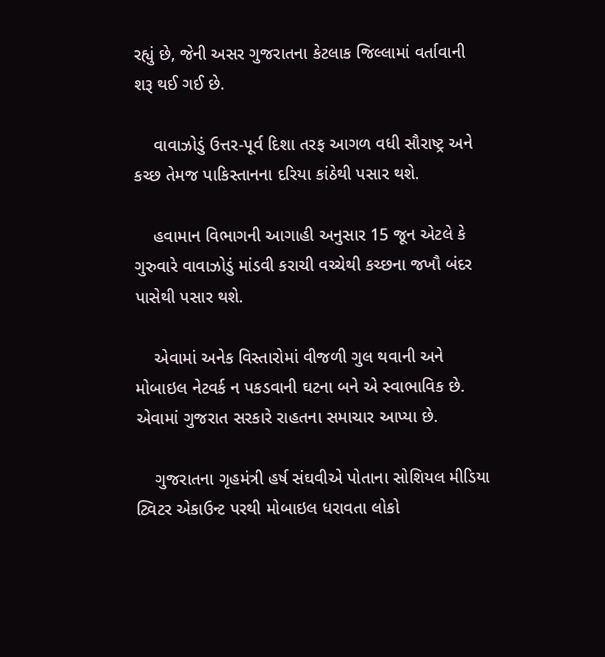રહ્યું છે, જેની અસર ગુજરાતના કેટલાક જિલ્લામાં વર્તાવાની શરૂ થઈ ગઈ છે.

    વાવાઝોડું ઉત્તર-પૂર્વ દિશા તરફ આગળ વધી સૌરાષ્ટ્ર અને કચ્છ તેમજ પાકિસ્તાનના દરિયા કાંઠેથી પસાર થશે.

    હવામાન વિભાગની આગાહી અનુસાર 15 જૂન એટલે કે ગુરુવારે વાવાઝોડું માંડવી કરાચી વચ્ચેથી કચ્છના જખૌ બંદર પાસેથી પસાર થશે.

    એવામાં અનેક વિસ્તારોમાં વીજળી ગુલ થવાની અને મોબાઇલ નેટવર્ક ન પકડવાની ઘટના બને એ સ્વાભાવિક છે. એવામાં ગુજરાત સરકારે રાહતના સમાચાર આપ્યા છે.

    ગુજરાતના ગૃહમંત્રી હર્ષ સંઘવીએ પોતાના સોશિયલ મીડિયા ટ્વિટર એકાઉન્ટ પરથી મોબાઇલ ધરાવતા લોકો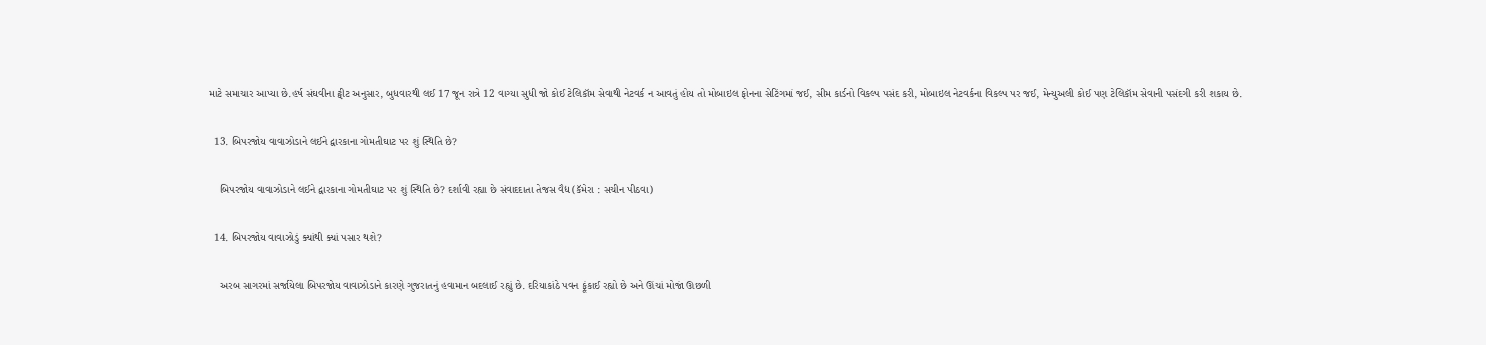માટે સમાચાર આપ્યા છે.હર્ષ સંઘવીના ટ્વીટ અનુસાર, બુધવારથી લઈ 17 જૂન રાત્રે 12 વાગ્યા સુધી જો કોઈ ટેલિકૉમ સેવાથી નેટવર્ક ન આવતું હોય તો મોબાઇલ ફોનના સેટિંગમાં જઈ, સીમ કાર્ડનો વિકલ્પ પસંદ કરી, મોબાઇલ નેટવર્કના વિકલ્પ પર જઈ, મેન્યુઅલી કોઈ પણ ટેલિકૉમ સેવાની પસંદગી કરી શકાય છે.

  13. બિપરજોય વાવાઝોડાને લઈને દ્વારકાના ગોમતીઘાટ પર શું સ્થિતિ છે?

    બિપરજોય વાવાઝોડાને લઈને દ્વારકાના ગોમતીઘાટ પર શું સ્થિતિ છે? દર્શાવી રહ્યા છે સંવાદદાતા તેજસ વૈદ્ય (કૅમેરા : સચીન પીઠવા)

  14. બિપરજોય વાવાઝોડું ક્યાંથી ક્યાં પસાર થશે?

    અરબ સાગરમાં સર્જાયેલા બિપરજોય વાવાઝોડાને કારણે ગુજરાતનું હવામાન બદલાઈ રહ્યું છે. દરિયાકાંઠે પવન ફૂંકાઈ રહ્યો છે અને ઊંચાં મોજાં ઊછળી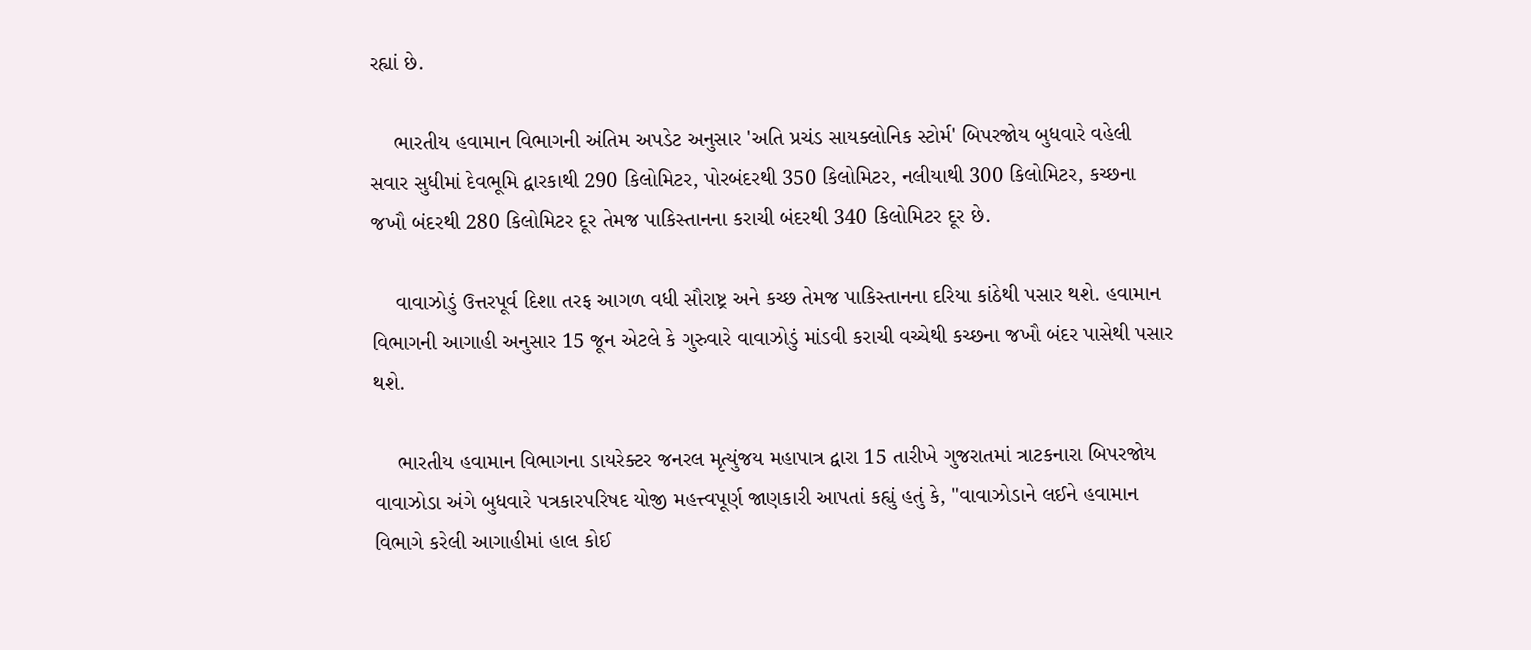રહ્યાં છે.

    ભારતીય હવામાન વિભાગની અંતિમ અપડેટ અનુસાર 'અતિ પ્રચંડ સાયક્લોનિક સ્ટોર્મ' બિપરજોય બુધવારે વહેલી સવાર સુધીમાં દેવભૂમિ દ્વારકાથી 290 કિલોમિટર, પોરબંદરથી 350 કિલોમિટર, નલીયાથી 300 કિલોમિટર, કચ્છના જખૌ બંદરથી 280 કિલોમિટર દૂર તેમજ પાકિસ્તાનના કરાચી બંદરથી 340 કિલોમિટર દૂર છે.

    વાવાઝોડું ઉત્તરપૂર્વ દિશા તરફ આગળ વધી સૌરાષ્ટ્ર અને કચ્છ તેમજ પાકિસ્તાનના દરિયા કાંઠેથી પસાર થશે. હવામાન વિભાગની આગાહી અનુસાર 15 જૂન એટલે કે ગુરુવારે વાવાઝોડું માંડવી કરાચી વચ્ચેથી કચ્છના જખૌ બંદર પાસેથી પસાર થશે.

    ભારતીય હવામાન વિભાગના ડાયરેક્ટર જનરલ મૃત્યુંજય મહાપાત્ર દ્વારા 15 તારીખે ગુજરાતમાં ત્રાટકનારા બિપરજોય વાવાઝોડા અંગે બુધવારે પત્રકારપરિષદ યોજી મહત્ત્વપૂર્ણ જાણકારી આપતાં કહ્યું હતું કે, "વાવાઝોડાને લઈને હવામાન વિભાગે કરેલી આગાહીમાં હાલ કોઈ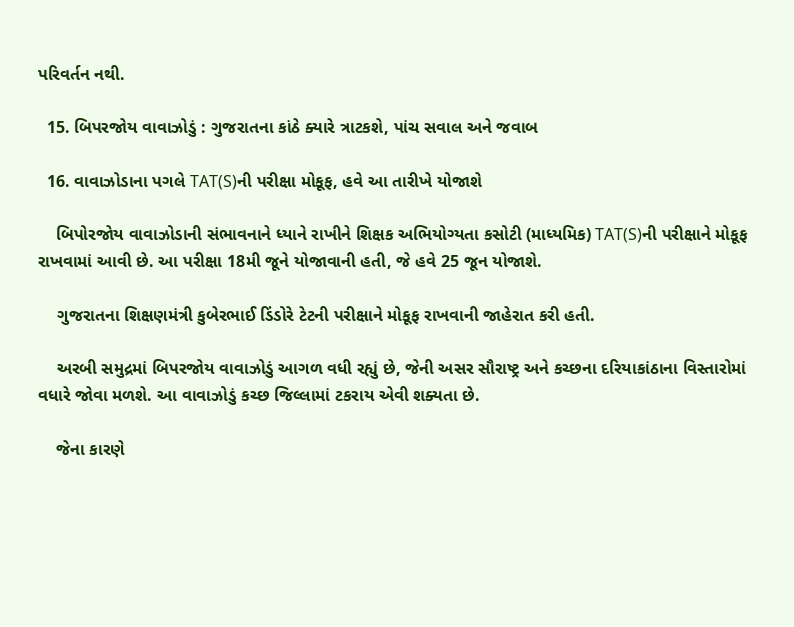પરિવર્તન નથી.

  15. બિપરજોય વાવાઝોડું : ગુજરાતના કાંઠે ક્યારે ત્રાટકશે, પાંચ સવાલ અને જવાબ

  16. વાવાઝોડાના પગલે TAT(S)ની પરીક્ષા મોકૂફ, હવે આ તારીખે યોજાશે

    બિપોરજોય વાવાઝોડાની સંભાવનાને ધ્યાને રાખીને શિક્ષક અભિયોગ્યતા કસોટી (માધ્યમિક) TAT(S)ની પરીક્ષાને મોકૂફ રાખવામાં આવી છે. આ પરીક્ષા 18મી જૂને યોજાવાની હતી, જે હવે 25 જૂન યોજાશે.

    ગુજરાતના શિક્ષણમંત્રી કુબેરભાઈ ડિંડોરે ટેટની પરીક્ષાને મોકૂફ રાખવાની જાહેરાત કરી હતી.

    અરબી સમુદ્રમાં બિપરજોય વાવાઝોડું આગળ વધી રહ્યું છે, જેની અસર સૌરાષ્ટ્ર અને કચ્છના દરિયાકાંઠાના વિસ્તારોમાં વધારે જોવા મળશે. આ વાવાઝોડું કચ્છ જિલ્લામાં ટકરાય એવી શક્યતા છે.

    જેના કારણે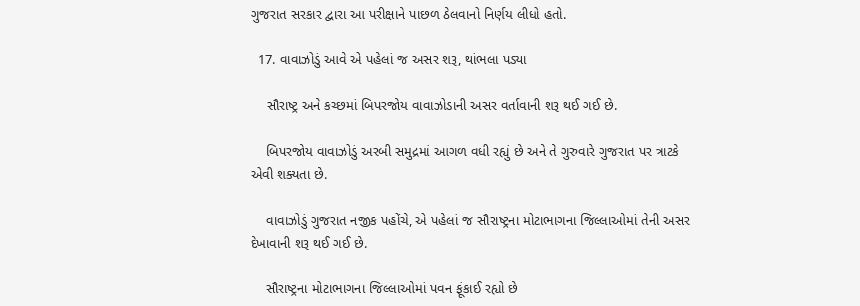ગુજરાત સરકાર દ્વારા આ પરીક્ષાને પાછળ ઠેલવાનો નિર્ણય લીધો હતો.

  17. વાવાઝોડું આવે એ પહેલાં જ અસર શરૂ, થાંભલા પડ્યા

    સૌરાષ્ટ્ર અને કચ્છમાં બિપરજોય વાવાઝોડાની અસર વર્તાવાની શરૂ થઈ ગઈ છે.

    બિપરજોય વાવાઝોડું અરબી સમુદ્રમાં આગળ વધી રહ્યું છે અને તે ગુરુવારે ગુજરાત પર ત્રાટકે એવી શક્યતા છે.

    વાવાઝોડું ગુજરાત નજીક પહોંચે, એ પહેલાં જ સૌરાષ્ટ્રના મોટાભાગના જિલ્લાઓમાં તેની અસર દેખાવાની શરૂ થઈ ગઈ છે.

    સૌરાષ્ટ્રના મોટાભાગના જિલ્લાઓમાં પવન ફૂંકાઈ રહ્યો છે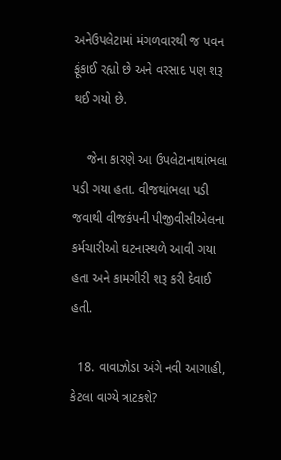અનેઉપલેટામાં મંગળવારથી જ પવન ફૂંકાઈ રહ્યો છે અને વરસાદ પણ શરૂ થઈ ગયો છે.

    જેના કારણે આ ઉપલેટાનાથાંભલા પડી ગયા હતા. વીજથાંભલા પડી જવાથી વીજકંપની પીજીવીસીએલના કર્મચારીઓ ઘટનાસ્થળે આવી ગયા હતા અને કામગીરી શરૂ કરી દેવાઈ હતી.

  18. વાવાઝોડા અંગે નવી આગાહી, કેટલા વાગ્યે ત્રાટકશે?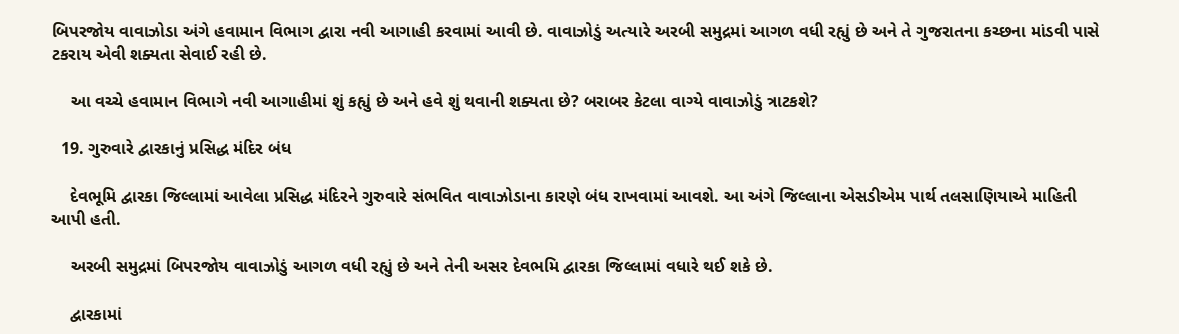બિપરજોય વાવાઝોડા અંગે હવામાન વિભાગ દ્વારા નવી આગાહી કરવામાં આવી છે. વાવાઝોડું અત્યારે અરબી સમુદ્રમાં આગળ વધી રહ્યું છે અને તે ગુજરાતના કચ્છના માંડવી પાસે ટકરાય એવી શક્યતા સેવાઈ રહી છે.

    આ વચ્ચે હવામાન વિભાગે નવી આગાહીમાં શું કહ્યું છે અને હવે શું થવાની શક્યતા છે? બરાબર કેટલા વાગ્યે વાવાઝોડું ત્રાટકશે?

  19. ગુરુવારે દ્વારકાનું પ્રસિદ્ધ મંદિર બંધ

    દેવભૂમિ દ્વારકા જિલ્લામાં આવેલા પ્રસિદ્ધ મંદિરને ગુરુવારે સંભવિત વાવાઝોડાના કારણે બંધ રાખવામાં આવશે. આ અંગે જિલ્લાના એસડીએમ પાર્થ તલસાણિયાએ માહિતી આપી હતી.

    અરબી સમુદ્રમાં બિપરજોય વાવાઝોડું આગળ વધી રહ્યું છે અને તેની અસર દેવભમિ દ્વારકા જિલ્લામાં વધારે થઈ શકે છે.

    દ્વારકામાં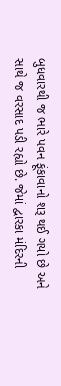બુધવારથી જ ભારે પવન ફૂંકાવાનો શરૂ થઈ ગયો છે અને સાથે જ વરસાદ પડી રહ્યો છે. જેમાં દ્વારકા મંદિરની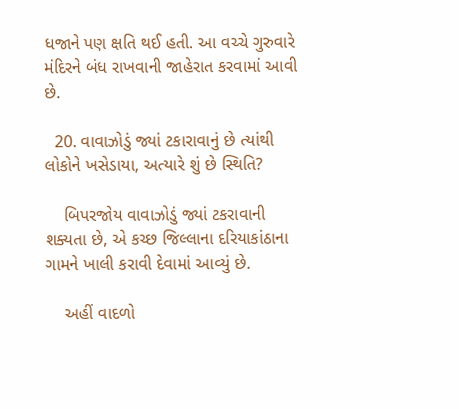ધજાને પણ ક્ષતિ થઈ હતી. આ વચ્ચે ગુરુવારે મંદિરને બંધ રાખવાની જાહેરાત કરવામાં આવી છે.

  20. વાવાઝોડું જ્યાં ટકારાવાનું છે ત્યાંથી લોકોને ખસેડાયા, અત્યારે શું છે સ્થિતિ?

    બિપરજોય વાવાઝોડું જ્યાં ટકરાવાની શક્યતા છે, એ કચ્છ જિલ્લાના દરિયાકાંઠાના ગામને ખાલી કરાવી દેવામાં આવ્યું છે.

    અહીં વાદળો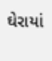ઘેરાયાં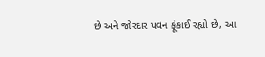છે અને જોરદાર પવન ફૂંકાઈ રહ્યો છે, આ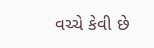વચ્ચે કેવી છે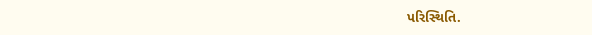પરિસ્થિતિ.